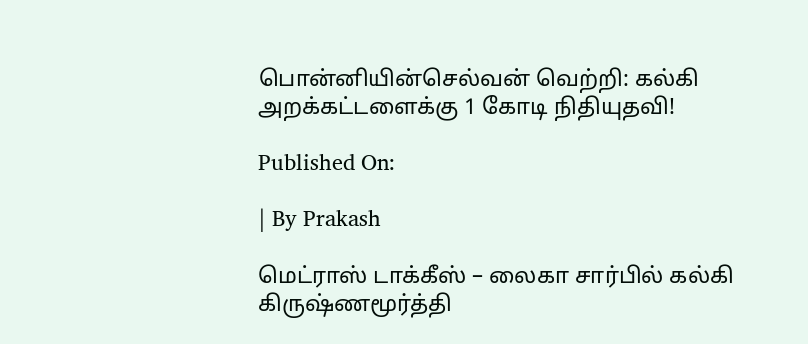பொன்னியின்செல்வன் வெற்றி: கல்கி அறக்கட்டளைக்கு 1 கோடி நிதியுதவி!

Published On:

| By Prakash

மெட்ராஸ் டாக்கீஸ் – லைகா சார்பில் கல்கி கிருஷ்ணமூர்த்தி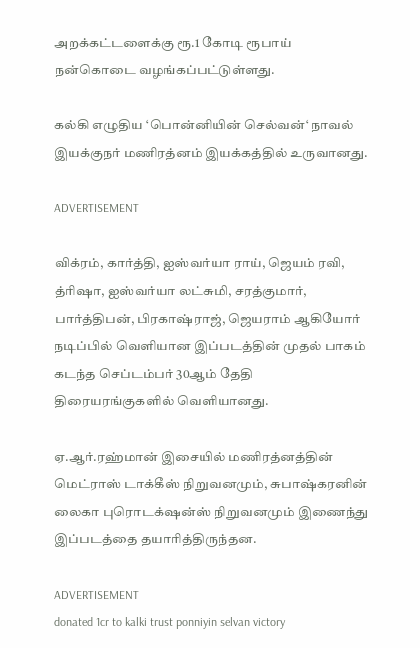அறக்கட்டளைக்கு ரூ.1 கோடி ரூபாய் நன்கொடை வழங்கப்பட்டுள்ளது.

கல்கி எழுதிய ‘பொன்னியின் செல்வன்‘ நாவல் இயக்குநர் மணிரத்னம் இயக்கத்தில் உருவானது.

ADVERTISEMENT

விக்ரம், கார்த்தி, ஐஸ்வர்யா ராய், ஜெயம் ரவி, த்ரிஷா, ஐஸ்வர்யா லட்சுமி, சரத்குமார், பார்த்திபன், பிரகாஷ்ராஜ், ஜெயராம் ஆகியோர் நடிப்பில் வெளியான இப்படத்தின் முதல் பாகம் கடந்த செப்டம்பர் 30ஆம் தேதி திரையரங்குகளில் வெளியானது.

ஏ.ஆர்.ரஹ்மான் இசையில் மணிரத்னத்தின் மெட்ராஸ் டாக்கீஸ் நிறுவனமும், சுபாஷ்கரனின் லைகா புரொடக்‌ஷன்ஸ் நிறுவனமும் இணைந்து இப்படத்தை தயாரித்திருந்தன.

ADVERTISEMENT
donated 1cr to kalki trust ponniyin selvan victory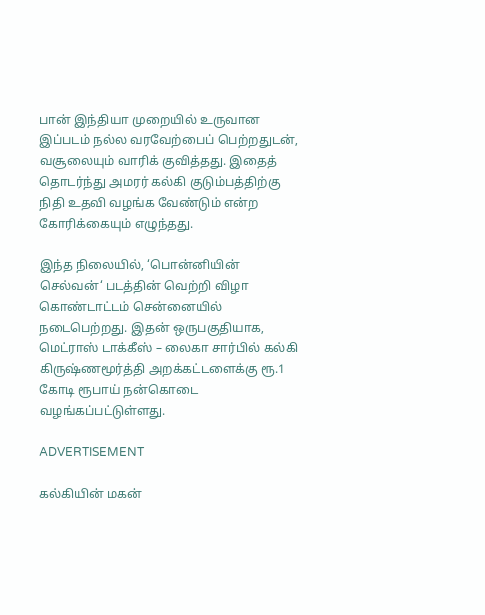பான் இந்தியா முறையில் உருவான இப்படம் நல்ல வரவேற்பைப் பெற்றதுடன், வசூலையும் வாரிக் குவித்தது. இதைத் தொடர்ந்து அமரர் கல்கி குடும்பத்திற்கு நிதி உதவி வழங்க வேண்டும் என்ற கோரிக்கையும் எழுந்தது.

இந்த நிலையில், ‘பொன்னியின் செல்வன்‘ படத்தின் வெற்றி விழா கொண்டாட்டம் சென்னையில் நடைபெற்றது. இதன் ஒருபகுதியாக, மெட்ராஸ் டாக்கீஸ் – லைகா சார்பில் கல்கி கிருஷ்ணமூர்த்தி அறக்கட்டளைக்கு ரூ.1 கோடி ரூபாய் நன்கொடை வழங்கப்பட்டுள்ளது.

ADVERTISEMENT

கல்கியின் மகன்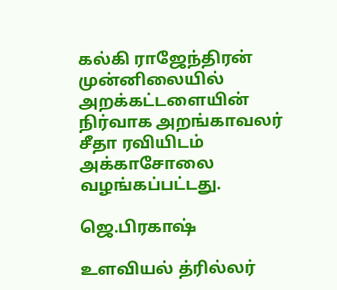கல்கி ராஜேந்திரன் முன்னிலையில் அறக்கட்டளையின் நிர்வாக அறங்காவலர் சீதா ரவியிடம் அக்காசோலை வழங்கப்பட்டது.

ஜெ.பிரகாஷ்

உளவியல் த்ரில்லர்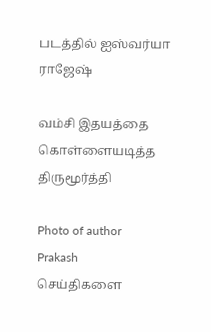படத்தில் ஐஸ்வர்யா ராஜேஷ்

வம்சி இதயத்தை கொள்ளையடித்த திருமூர்த்தி

Photo of author
Prakash
செய்திகளை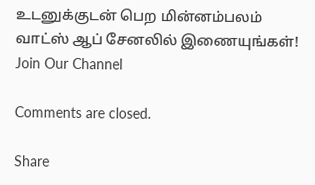உடனுக்குடன் பெற மின்னம்பலம் வாட்ஸ் ஆப் சேனலில் இணையுங்கள்!
Join Our Channel

Comments are closed.

Share